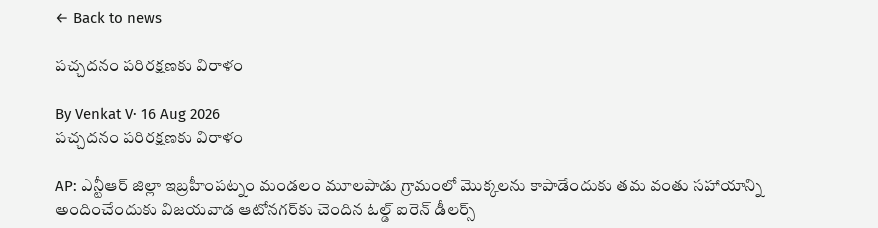← Back to news

పచ్చదనం పరిరక్షణకు విరాళం

By Venkat V· 16 Aug 2026
పచ్చదనం పరిరక్షణకు విరాళం

AP: ఎన్టీఆర్ జిల్లా ఇబ్రహీంపట్నం మండలం మూలపాడు గ్రామంలో మొక్కలను కాపాడేందుకు తమ వంతు సహాయాన్ని అందించేందుకు విజయవాడ ఆటోనగర్‌కు చెందిన ఓల్డ్ ఐరెన్ డీలర్స్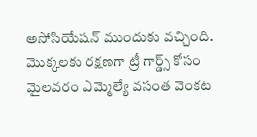అసోసియేషన్ ముందుకు వచ్చింది. మొక్కలకు రక్షణగా ట్రీ గార్డ్స్ కోసం మైలవరం ఎమ్మెల్యే వసంత వెంకట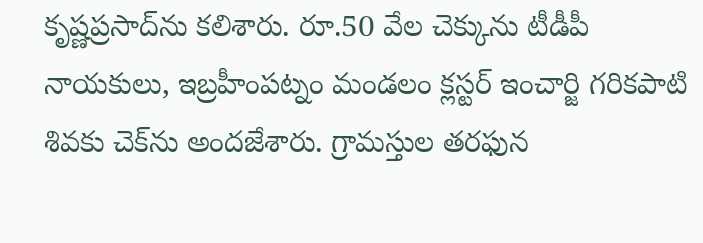కృష్ణప్రసాద్‌ను కలిశారు. రూ.50 వేల చెక్కును టీడీపీ నాయకులు, ఇబ్రహీంపట్నం మండలం క్లస్టర్ ఇంచార్జి గరికపాటి శివకు చెక్‌ను అందజేశారు. గ్రామస్తుల తరఫున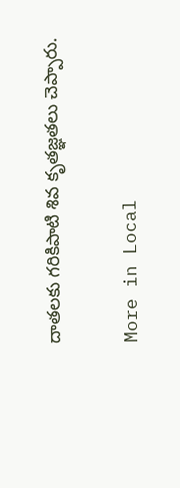దాతలకు గరికిపాటి శివ కృతజ్ఞతలు చెప్పారు.

More in Local